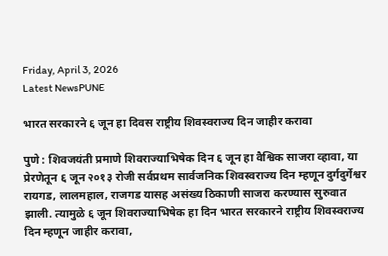Friday, April 3, 2026
Latest NewsPUNE

भारत सरकारने ६ जून हा दिवस राष्ट्रीय शिवस्वराज्य दिन जाहीर करावा

पुणे : शिवजयंती प्रमाणे शिवराज्याभिषेक दिन ६ जून हा वैश्विक साजरा व्हावा, या प्रेरणेतून ६ जून २०१३ रोजी सर्वप्रथम सार्वजनिक शिवस्वराज्य दिन म्हणून दुर्गदुर्गेश्वर रायगड, लालमहाल, राजगड यासह असंख्य ठिकाणी साजरा करण्यास सुरुवात झाली. त्यामुळे ६ जून शिवराज्याभिषेक हा दिन भारत सरकारने राष्ट्रीय शिवस्वराज्य दिन म्हणून जाहीर करावा,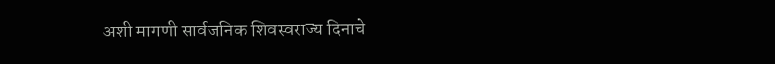अशी मागणी सार्वजनिक शिवस्वराज्य दिनाचे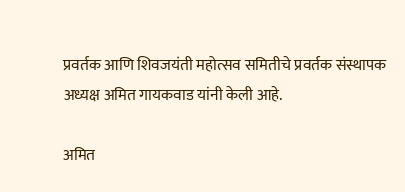प्रवर्तक आणि शिवजयंती महोत्सव समितीचे प्रवर्तक संस्थापक अध्यक्ष अमित गायकवाड यांनी केली आहे.

अमित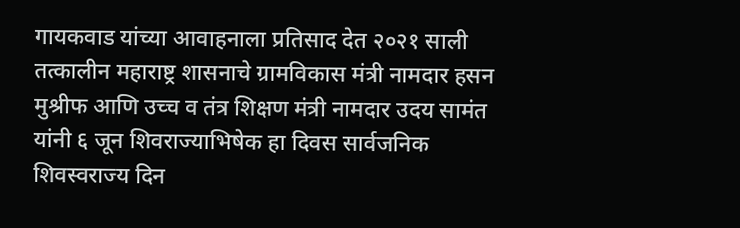गायकवाड यांच्या आवाहनाला प्रतिसाद देत २०२१ साली तत्कालीन महाराष्ट्र शासनाचे ग्रामविकास मंत्री नामदार हसन मुश्रीफ आणि उच्च व तंत्र शिक्षण मंत्री नामदार उदय सामंत यांनी ६ जून शिवराज्याभिषेक हा दिवस सार्वजनिक शिवस्वराज्य दिन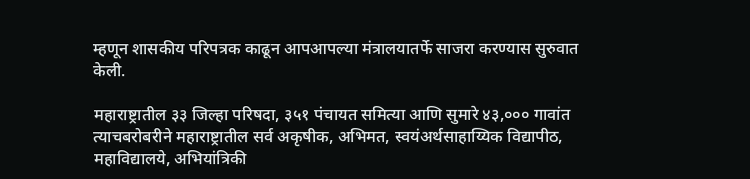म्हणून शासकीय परिपत्रक काढून आपआपल्या मंत्रालयातर्फे साजरा करण्यास सुरुवात केली.

महाराष्ट्रातील ३३ जिल्हा परिषदा, ३५१ पंचायत समित्या आणि सुमारे ४३,००० गावांत त्याचबरोबरीने महाराष्ट्रातील सर्व अकृषीक, अभिमत, स्वयंअर्थसाहाय्यिक विद्यापीठ, महाविद्यालये, अभियांत्रिकी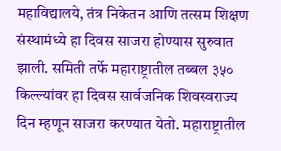महाविद्यालये, तंत्र निकेतन आणि तत्सम शिक्षण संस्थामंध्ये हा दिवस साजरा होण्यास सुरुवात झाली. समिती तर्फे महाराष्ट्रातील तब्बल ३५० किल्ल्यांवर हा दिवस सार्वजनिक शिवस्वराज्य दिन म्हणून साजरा करण्यात येतो. महाराष्ट्रातील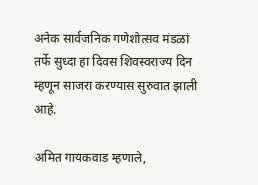अनेक सार्वजनिक गणेशोत्सव मंडळां तर्फे सुध्दा हा दिवस शिवस्वराज्य दिन म्हणून साजरा करण्यास सुरुवात झाली आहे.

अमित गायकवाड म्हणाले,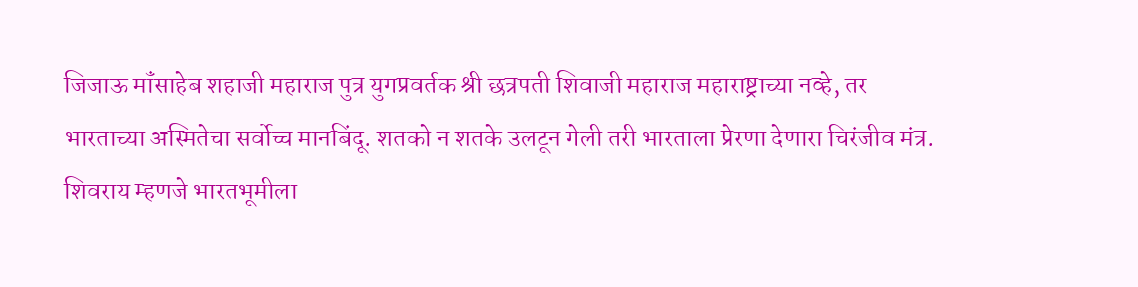जिजाऊ मॉंसाहेब शहाजी महाराज पुत्र युगप्रवर्तक श्री छत्रपती शिवाजी महाराज महाराष्ट्राच्या नव्हे, तर भारताच्या अस्मितेचा सर्वोच्च मानबिंदू. शतको न शतके उलटून गेली तरी भारताला प्रेरणा देणारा चिरंजीव मंत्र. शिवराय म्हणजे भारतभूमीला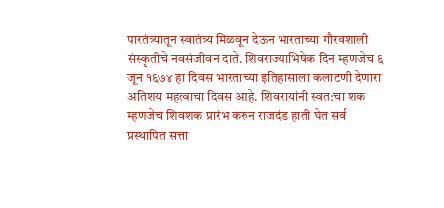पारतंत्र्यातून स्वातंत्र्य मिळवून देऊन भारताच्या गौरवशाली संस्कृतीचे नवसंजीवन दाते. शिवराज्याभिषेक दिन म्हणजेच ६ जून १६७४ हा दिवस भारताच्या इतिहासाला कलाटणी देणारा अतिशय महत्वाचा दिवस आहे. शिवरायांनी स्वत:चा शक म्हणजेच शिवशक प्रारंभ करुन राजदंड हाती घेत सर्व प्रस्थापित सत्ता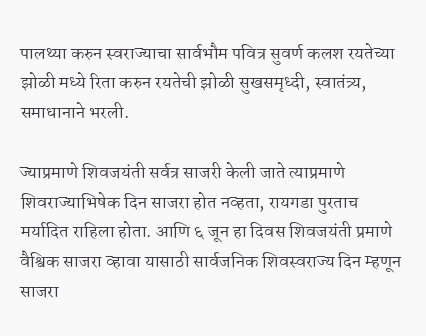पालथ्या करुन स्वराज्याचा सार्वभौम पवित्र सुवर्ण कलश रयतेच्या झोळी मध्ये रिता करुन रयतेची झोळी सुखसमृध्दी, स्वातंत्र्य, समाधानाने भरली.

ज्याप्रमाणे शिवजयंती सर्वत्र साजरी केली जाते त्याप्रमाणे शिवराज्याभिषेक दिन साजरा होत नव्हता, रायगडा पुरताच मर्यादित राहिला होता. आणि ६ जून हा दिवस शिवजयंती प्रमाणे वैश्विक साजरा व्हावा यासाठी सार्वजनिक शिवस्वराज्य दिन म्हणून साजरा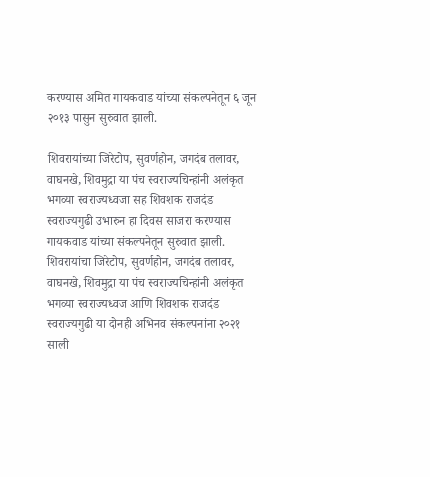करण्यास अमित गायकवाड यांच्या संकल्पनेतून ६ जून २०१३ पासुन सुरुवात झाली.

शिवरायांच्या जिरेटोप, सुवर्णहोन, जगदंब तलावर, वाघनखे, शिवमुद्रा या पंच स्वराज्यचिन्हांनी अलंकृत भगव्या स्वराज्यध्वजा सह शिवशक राजदंड स्वराज्यगुढी उभारुन हा दिवस साजरा करण्यास गायकवाड यांच्या संकल्पनेतून सुरुवात झाली. शिवरायांचा जिरेटोप, सुवर्णहोन, जगदंब तलावर, वाघनखे, शिवमुद्रा या पंच स्वराज्यचिन्हांनी अलंकृत भगव्या स्वराज्यध्वज आणि शिवशक राजदंड स्वराज्यगुढी या दोनही अभिनव संकल्पनांना २०२१ साली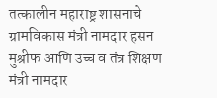तत्कालीन महाराष्ट्र शासनाचे ग्रामविकास मंत्री नामदार हसन मुश्रीफ आणि उच्च व तंत्र शिक्षण मंत्री नामदार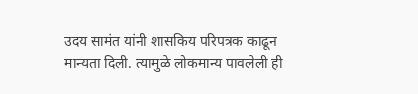उदय सामंत यांनी शासकिय परिपत्रक काढून मान्यता दिली. त्यामुळे लोकमान्य पावलेली ही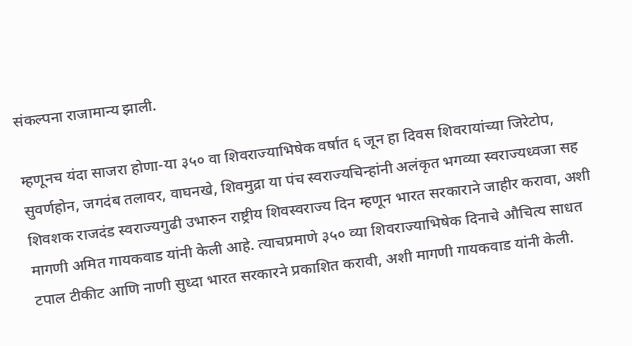संकल्पना राजामान्य झाली.

म्हणूनच यंदा साजरा होणा-या ३५० वा शिवराज्याभिषेक वर्षात ६ जून हा दिवस शिवरायांच्या जिरेटोप, सुवर्णहोन, जगदंब तलावर, वाघनखे, शिवमुद्रा या पंच स्वराज्यचिन्हांनी अलंकृत भगव्या स्वराज्यध्वजा सह शिवशक राजदंड स्वराज्यगुढी उभारुन राष्ट्रीय शिवस्वराज्य दिन म्हणून भारत सरकाराने जाहीर करावा, अशी मागणी अमित गायकवाड यांनी केली आहे. त्याचप्रमाणे ३५० व्या शिवराज्याभिषेक दिनाचे औचित्य साधत टपाल टीकीट आणि नाणी सुध्दा भारत सरकारने प्रकाशित करावी, अशी मागणी गायकवाड यांनी केली.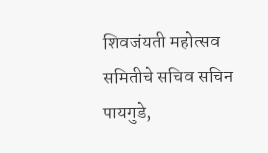शिवजंयती महोत्सव समितीचे सचिव सचिन पायगुडे,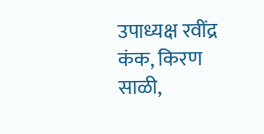उपाध्यक्ष रवींद्र कंक, किरण साळी,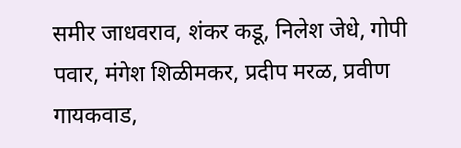समीर जाधवराव, शंकर कडू, निलेश जेधे, गोपी पवार, मंगेश शिळीमकर, प्रदीप मरळ, प्रवीण गायकवाड,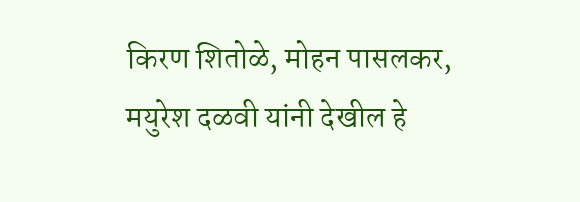किरण शितोळे, मोहन पासलकर, मयुरेश दळवी यांनी देखील हे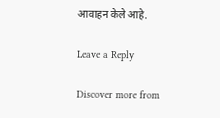आवाहन केले आहे.

Leave a Reply

Discover more from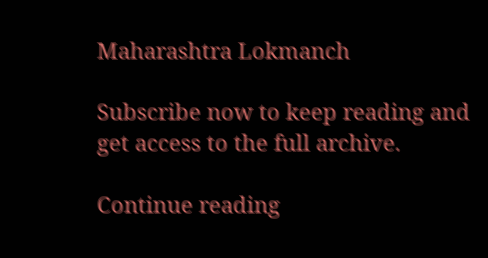Maharashtra Lokmanch

Subscribe now to keep reading and get access to the full archive.

Continue reading